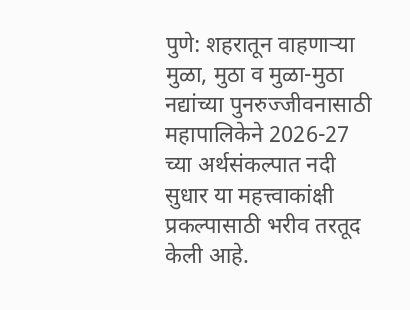पुणे: शहरातून वाहणाऱ्या मुळा, मुठा व मुळा-मुठा नद्यांच्या पुनरुज्जीवनासाठी महापालिकेने 2026-27 च्या अर्थसंकल्पात नदी सुधार या महत्त्वाकांक्षी प्रकल्पासाठी भरीव तरतूद केली आहे.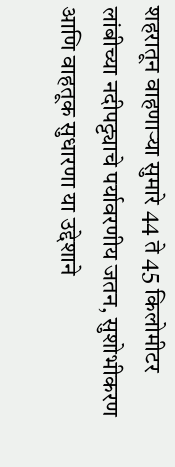शहरातून वाहणाऱ्या सुमारे 44 ते 45 किलोमीटर लांबीच्या नदीपट्ट्याचे पर्यावरणीय जतन, सुशोभीकरण आणि वाहतूक सुधारणा या उद्देशाने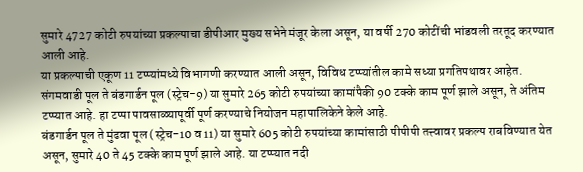सुमारे 4727 कोटी रुपयांच्या प्रकल्पाचा डीपीआर मुख्य सभेने मंजूर केला असून, या वर्षी 270 कोटींची भांडवली तरतूद करण्यात आली आहे.
या प्रकल्पाची एकूण 11 टप्प्यांमध्ये विभागणी करण्यात आली असून, विविध टप्प्यांतील कामे सध्या प्रगतिपथावर आहेत. संगमवाडी पूल ते बंडगार्डन पूल (स्ट्रेच-9) या सुमारे 265 कोटी रुपयांच्या कामांपैकी 90 टक्के काम पूर्ण झाले असून, ते अंतिम टप्प्यात आहे. हा टप्पा पावसाळ्यापूर्वी पूर्ण करण्याचे नियोजन महापालिकेने केले आहे.
बंडगार्डन पूल ते मुंढवा पूल (स्ट्रेच-10 व 11) या सुमारे 605 कोटी रुपयांच्या कामांसाठी पीपीपी तत्त्वावर प्रकल्प राबविण्यात येत असून, सुमारे 40 ते 45 टक्के काम पूर्ण झाले आहे. या टप्प्यात नदी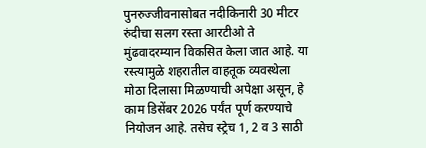पुनरुज्जीवनासोबत नदीकिनारी 30 मीटर रुंदीचा सलग रस्ता आरटीओ ते मुंढवादरम्यान विकसित केला जात आहे. या रस्त्यामुळे शहरातील वाहतूक व्यवस्थेला मोठा दिलासा मिळण्याची अपेक्षा असून, हे काम डिसेंबर 2026 पर्यंत पूर्ण करण्याचे नियोजन आहे. तसेच स्ट्रेच 1, 2 व 3 साठी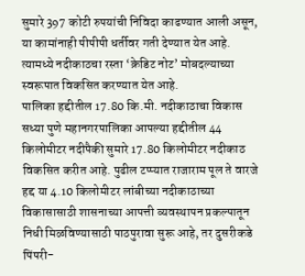सुमारे 397 कोटी रुपयांची निविदा काढण्यात आली असून, या कामांनाही पीपीपी धर्तीवर गती देण्यात येत आहे. त्यामध्ये नदीकाठचा रस्ता ‘क्रेडिट नोट’ मोबदल्याच्या स्वरूपात विकसित करण्यात येत आहे.
पालिका हद्दीतील 17.80 कि.मी. नदीकाठाचा विकास
सध्या पुणे महानगरपालिका आपल्या हद्दीतील 44 किलोमीटर नदीपैकी सुमारे 17.80 किलोमीटर नदीकाठ विकसित करीत आहे. पुढील टप्प्यात राजाराम पूल ते वारजे हद्द या 4.10 किलोमीटर लांबीच्या नदीकाठाच्या विकासासाठी शासनाच्या आपत्ती व्यवस्थापन प्रकल्पातून निधी मिळविण्यासाठी पाठपुरावा सुरू आहे, तर दुसरीकडे पिंपरी-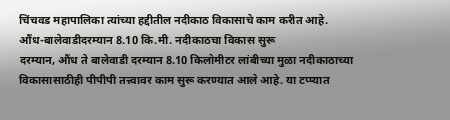चिंचवड महापालिका त्यांच्या हद्दीतील नदीकाठ विकासाचे काम करीत आहे.
औंध-बालेवाडीदरम्यान 8.10 कि.मी. नदीकाठचा विकास सुरू
दरम्यान, औंध ते बालेवाडी दरम्यान 8.10 किलोमीटर लांबीच्या मुळा नदीकाठाच्या विकासासाठीही पीपीपी तत्त्वावर काम सुरू करण्यात आले आहे. या टप्प्यात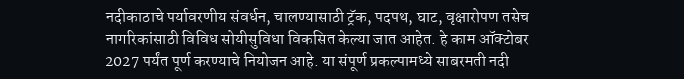नदीकाठाचे पर्यावरणीय संवर्धन, चालण्यासाठी ट्रॅक, पदपथ, घाट, वृक्षारोपण तसेच नागरिकांसाठी विविध सोयीसुविधा विकसित केल्या जात आहेत. हे काम ऑक्टोबर 2027 पर्यंत पूर्ण करण्याचे नियोजन आहे. या संपूर्ण प्रकल्पामध्ये साबरमती नदी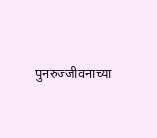पुनरुज्जीवनाच्या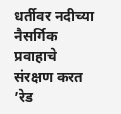धर्तीवर नदीच्या नैसर्गिक प्रवाहाचे संरक्षण करत ’रेड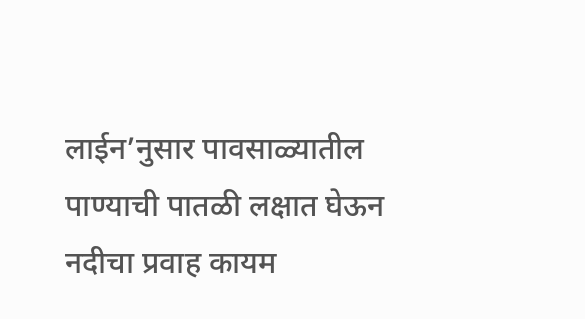लाईन’नुसार पावसाळ्यातील पाण्याची पातळी लक्षात घेऊन नदीचा प्रवाह कायम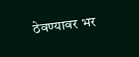ठेवण्यावर भर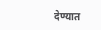देण्यात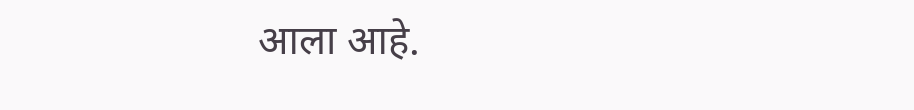आला आहे.